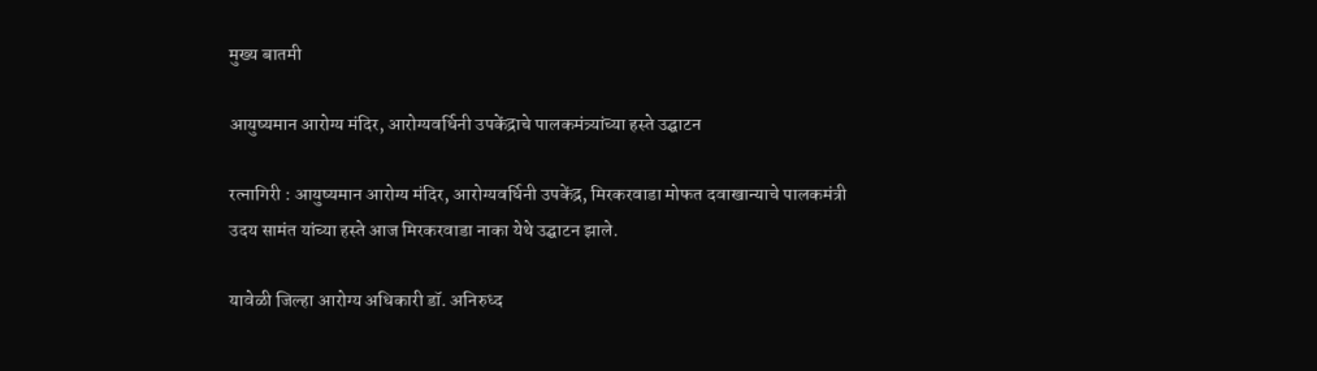मुख्य बातमी

आयुष्यमान आरोग्य मंदिर, आरोग्यवर्धिनी उपकेंद्राचे पालकमंत्र्यांच्या हस्ते उद्घाटन

रत्नागिरी : आयुष्यमान आरोग्य मंदिर, आरोग्यवर्धिनी उपकेंद्र, मिरकरवाडा मोफत दवाखान्याचे पालकमंत्री उदय सामंत यांच्या हस्ते आज मिरकरवाडा नाका येथे उद्घाटन झाले.

यावेळी जिल्हा आरोग्य अधिकारी डॉ. अनिरुध्द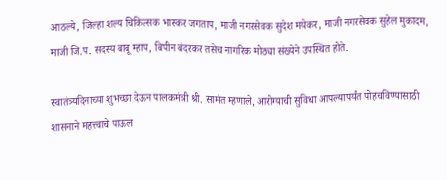आठल्ये, जिल्हा शल्य चिकित्सक भास्कर जगताप, माजी नगरसेवक सुदेश मयेकर, माजी नगरसेवक सुहेल मुकादम, माजी जि.प. सदस्य बाबू म्हाप, बिपीन बंदरकर तसेच नागरिक मोठ्या संख्येने उपस्थित होते.

स्वातंत्र्यदिनाच्या शुभच्छा देऊन पालकमंत्री श्री. सामंत म्हणाले, आरोग्याची सुविधा आपल्यापर्यंत पोहचविण्यासाठी शासनाने महत्त्वाचे पाऊल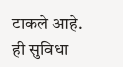टाकले आहे. ही सुविधा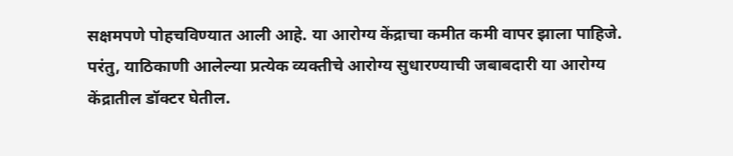सक्षमपणे पोहचविण्यात आली आहे. या आरोग्य केंद्राचा कमीत कमी वापर झाला पाहिजे. परंतु, याठिकाणी आलेल्या प्रत्येक व्यक्तीचे आरोग्य सुधारण्याची जबाबदारी या आरोग्य केंद्रातील डॉक्टर घेतील.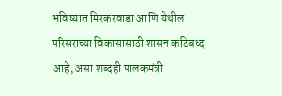भविष्यात मिरकरवाडा आणि येथील परिसराच्या विकासासाठी शासन कटिबध्द आहे, असा शब्दही पालकमंत्री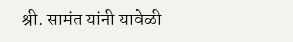श्री. सामंत यांनी यावेळी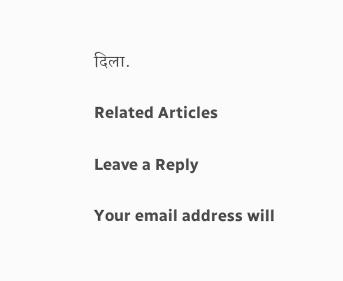दिला.

Related Articles

Leave a Reply

Your email address will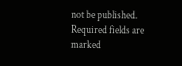not be published. Required fields are marked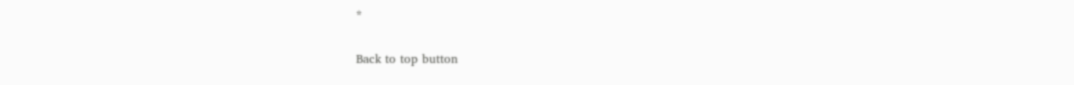*

Back to top button